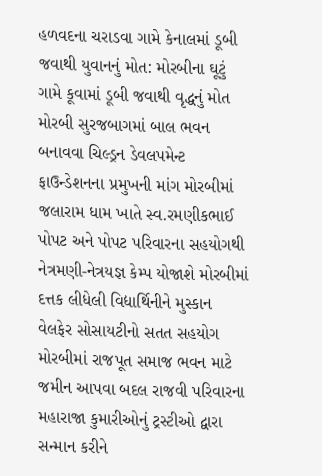હળવદના ચરાડવા ગામે કેનાલમાં ડૂબી જવાથી યુવાનનું મોત: મોરબીના ઘૂટું ગામે કૂવામાં ડૂબી જવાથી વૃદ્ધનું મોત મોરબી સુરજબાગમાં બાલ ભવન બનાવવા ચિલ્ડ્રન ડેવલપમેન્ટ ફાઉન્ડેશનના પ્રમુખની માંગ મોરબીમાં જલારામ ધામ ખાતે સ્વ.રમણીકભાઈ પોપટ અને પોપટ પરિવારના સહયોગથી નેત્રમણી-નેત્રયજ્ઞ કેમ્પ યોજાશે મોરબીમાં દત્તક લીધેલી વિદ્યાર્થિનીને મુસ્કાન વેલફેર સોસાયટીનો સતત સહયોગ મોરબીમાં રાજપૂત સમાજ ભવન માટે જમીન આપવા બદલ રાજવી પરિવારના મહારાજા કુમારીઓનું ટ્રસ્ટીઓ દ્વારા સન્માન કરીને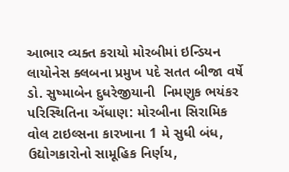આભાર વ્યક્ત કરાયો મોરબીમાં ઇન્ડિયન લાયોનેસ ક્લબના પ્રમુખ પદે સતત બીજા વર્ષે ડો. સુષ્માબેન દુધરેજીયાની  નિમણુક ભયંકર પરિસ્થિતિના એંધાણ: મોરબીના સિરામિક વોલ ટાઇલ્સના કારખાના 1 મે સુધી બંધ, ઉદ્યોગકારોનો સામૂહિક નિર્ણય,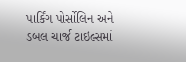પાર્કિંગ પોર્સોલિન અને ડબલ ચાર્જ ટાઇલ્સમાં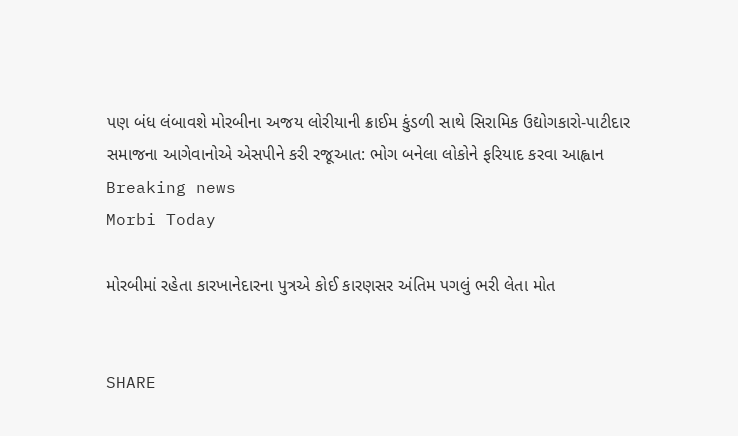પણ બંધ લંબાવશે મોરબીના અજય લોરીયાની ક્રાઈમ કુંડળી સાથે સિરામિક ઉદ્યોગકારો-પાટીદાર સમાજના આગેવાનોએ એસપીને કરી રજૂઆત: ભોગ બનેલા લોકોને ફરિયાદ કરવા આહ્વાન
Breaking news
Morbi Today

મોરબીમાં રહેતા કારખાનેદારના પુત્રએ કોઈ કારણસર અંતિમ પગલું ભરી લેતા મોત


SHARE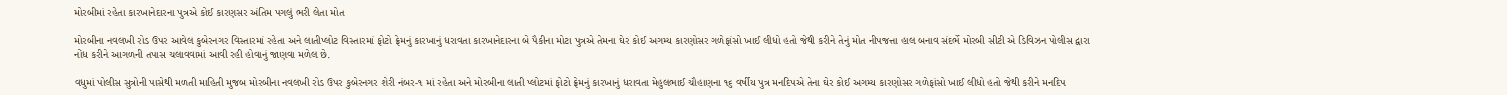મોરબીમાં રહેતા કારખાનેદારના પુત્રએ કોઈ કારણસર અંતિમ પગલું ભરી લેતા મોત

મોરબીના નવલખી રોડ ઉપર આવેલ કુબેરનગર વિસ્તારમાં રહેતા અને લાતીપ્લોટ વિસ્તારમાં ફોટો ફ્રેમનું કારખાનું ધરાવતા કારખાનેદારના બે પૈકીના મોટા પુત્રએ તેમના ઘેર કોઈ અગમ્ય કારણોસર ગળેફાંસો ખાઈ લીધો હતો જેથી કરીને તેનું મોત નીપજત્તા હાલ બનાવ સંદર્ભે મોરબી સીટી એ ડિવિઝન પોલીસ દ્વારા નોંધ કરીને આગળની તપાસ ચલાવવામાં આવી રહી હોવાનું જાણવા મળેલ છે.

વધુમાં પોલીસ સુત્રોની પાસેથી મળતી માહિતી મુજબ મોરબીના નવલખી રોડ ઉપર કુબેરનગર શેરી નંબર-૧ માં રહેતા અને મોરબીના લાતી પ્લોટમાં ફોટો ફ્રેમનું કારખાનું ધરાવતા મેહુલભાઈ ચૌહાણના ૧૬ વર્ષીય પુત્ર મનદિપએ તેના ઘેર કોઈ અગમ્ય કારણોસર ગળેફાંસો ખાઈ લીધો હતો જેથી કરીને મનદિપ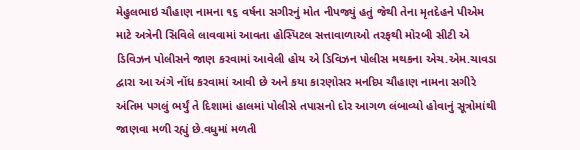મેહુલભાઇ ચૌહાણ નામના ૧૬ વર્ષના સગીરનું મોત નીપજ્યું હતું જેથી તેના મૃતદેહને પીએમ માટે અત્રેની સિવિલે લાવવામાં આવતા હોસ્પિટલ સત્તાવાળાઓ તરફથી મોરબી સીટી એ ડિવિઝન પોલીસને જાણ કરવામાં આવેલી હોય એ ડિવિઝન પોલીસ મથકના એચ.એમ.ચાવડા દ્વારા આ અંગે નોંધ કરવામાં આવી છે અને કયા કારણોસર મનદિપ ચૌહાણ નામના સગીરે અંતિમ પગલું ભર્યું તે દિશામાં હાલમાં પોલીસે તપાસનો દોર આગળ લંબાવ્યો હોવાનું સૂત્રોમાંથી જાણવા મળી રહ્યું છે.વધુમાં મળતી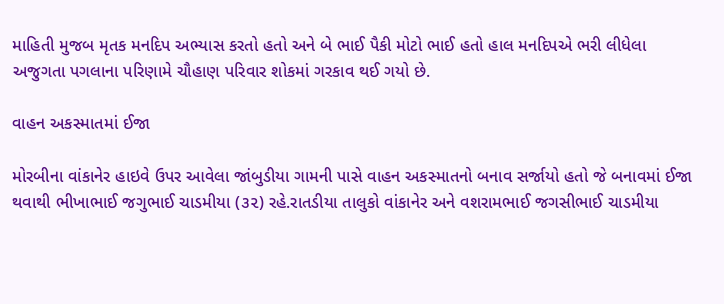માહિતી મુજબ મૃતક મનદિપ અભ્યાસ કરતો હતો અને બે ભાઈ પૈકી મોટો ભાઈ હતો હાલ મનદિપએ ભરી લીધેલા અજુગતા પગલાના પરિણામે ચૌહાણ પરિવાર શોકમાં ગરકાવ થઈ ગયો છે.

વાહન અકસ્માતમાં ઈજા

મોરબીના વાંકાનેર હાઇવે ઉપર આવેલા જાંબુડીયા ગામની પાસે વાહન અકસ્માતનો બનાવ સર્જાયો હતો જે બનાવમાં ઈજા થવાથી ભીખાભાઈ જગુભાઈ ચાડમીયા (૩૨) રહે.રાતડીયા તાલુકો વાંકાનેર અને વશરામભાઈ જગસીભાઈ ચાડમીયા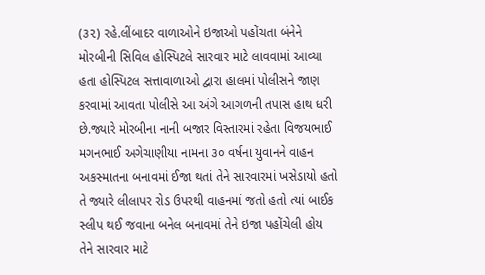(૩૨) રહે.લીંબાદર વાળાઓને ઇજાઓ પહોંચતા બંનેને મોરબીની સિવિલ હોસ્પિટલે સારવાર માટે લાવવામાં આવ્યા હતા હોસ્પિટલ સત્તાવાળાઓ દ્વારા હાલમાં પોલીસને જાણ કરવામાં આવતા પોલીસે આ અંગે આગળની તપાસ હાથ ધરી છે.જ્યારે મોરબીના નાની બજાર વિસ્તારમાં રહેતા વિજયભાઈ મગનભાઈ અગેચાણીયા નામના ૩૦ વર્ષના યુવાનને વાહન અકસ્માતના બનાવમાં ઈજા થતાં તેને સારવારમાં ખસેડાયો હતો તે જ્યારે લીલાપર રોડ ઉપરથી વાહનમાં જતો હતો ત્યાં બાઈક સ્લીપ થઈ જવાના બનેલ બનાવમાં તેને ઇજા પહોંચેલી હોય તેને સારવાર માટે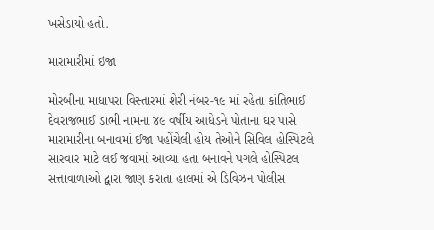ખસેડાયો હતો.

મારામારીમાં ઇજા

મોરબીના માધાપરા વિસ્તારમાં શેરી નંબર-૧૯ માં રહેતા કાંતિભાઈ દેવરાજભાઈ ડાભી નામના ૪૯ વર્ષીય આધેડને પોતાના ઘર પાસે મારામારીના બનાવમાં ઈજા પહોંચેલી હોય તેઓને સિવિલ હોસ્પિટલે સારવાર માટે લઈ જવામાં આવ્યા હતા બનાવને પગલે હોસ્પિટલ સત્તાવાળાઓ દ્વારા જાણ કરાતા હાલમાં એ ડિવિઝન પોલીસ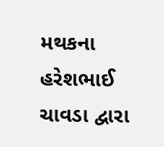મથકના હરેશભાઈ ચાવડા દ્વારા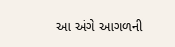આ અંગે આગળની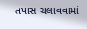તપાસ ચલાવવામાં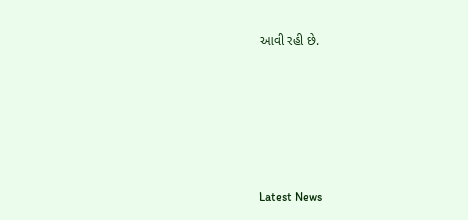આવી રહી છે.






Latest News